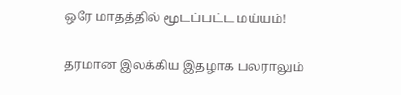ஒரே மாதத்தில் மூடப்பட்ட மய்யம்!

தரமான இலக்கிய இதழாக பலராலும்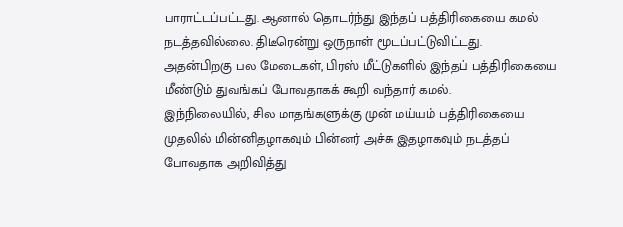பாராட்டப்பட்டது. ஆனால் தொடர்ந்து இந்தப் பத்திரிகையை கமல் நடத்தவில்லை. திடீரென்று ஒருநாள் மூடப்பட்டுவிட்டது.
அதன்பிறகு பல மேடைகள், பிரஸ் மீட்டுகளில் இந்தப் பத்திரிகையை மீண்டும் துவங்கப் போவதாகக் கூறி வந்தார் கமல்.
இந்நிலையில், சில மாதங்களுக்கு முன் மய்யம் பத்திரிகையை முதலில் மின்னிதழாகவும் பின்னர் அச்சு இதழாகவும் நடத்தப் போவதாக அறிவித்து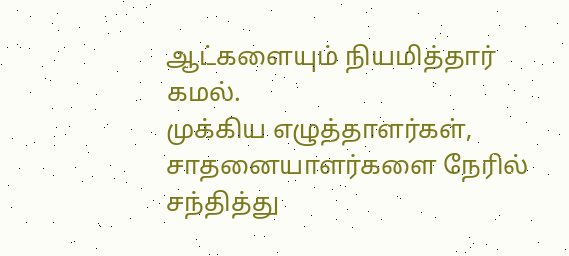ஆட்களையும் நியமித்தார் கமல்.
முக்கிய எழுத்தாளர்கள், சாதனையாளர்களை நேரில் சந்தித்து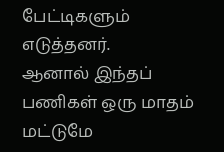பேட்டிகளும் எடுத்தனர்.
ஆனால் இந்தப் பணிகள் ஒரு மாதம் மட்டுமே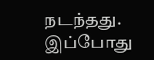நடந்தது. இப்போது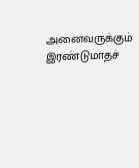அனைவருக்கும் இரண்டுமாதச்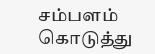சம்பளம் கொடுத்து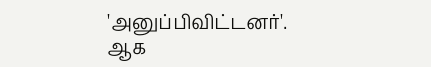'அனுப்பிவிட்டனர்'. ஆக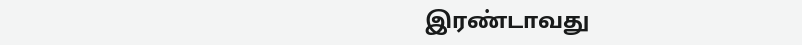இரண்டாவது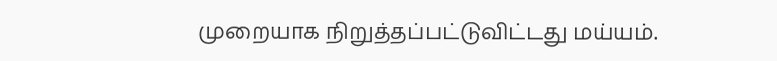முறையாக நிறுத்தப்பட்டுவிட்டது மய்யம்.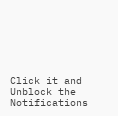Click it and Unblock the Notifications